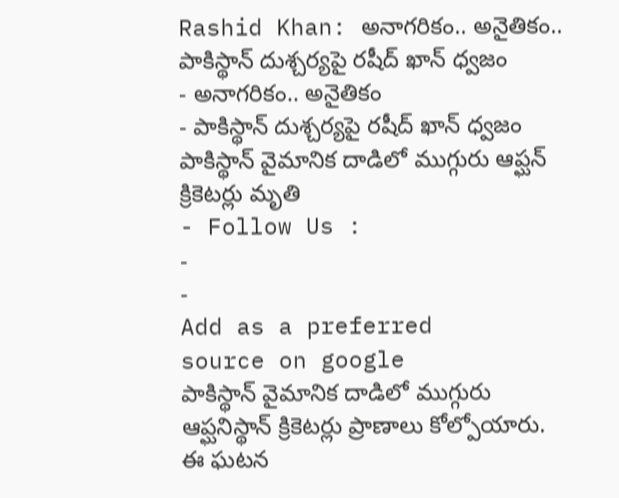Rashid Khan: అనాగరికం.. అనైతికం.. పాకిస్థాన్ దుశ్చర్యపై రషీద్ ఖాన్ ధ్వజం
- అనాగరికం.. అనైతికం
- పాకిస్థాన్ దుశ్చర్యపై రషీద్ ఖాన్ ధ్వజం పాకిస్థాన్ వైమానిక దాడిలో ముగ్గురు ఆప్ఘన్ క్రికెటర్లు మృతి
- Follow Us :
-
-
Add as a preferred
source on google
పాకిస్థాన్ వైమానిక దాడిలో ముగ్గురు ఆప్ఘనిస్థాన్ క్రికెటర్లు ప్రాణాలు కోల్పోయారు. ఈ ఘటన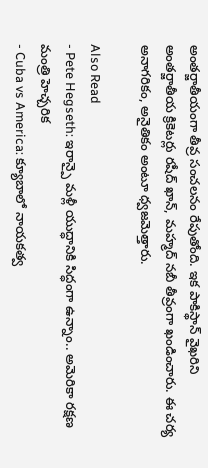అంతర్జాతీయంగా తీవ్ర సంచలనం రేపుతోంది. ఇక పాకిస్థాన్ వైఖరిని అంతర్జాతీయ క్రికెటర్లు రషీద్ ఖాన్, మహ్మద్ నబీ తీవ్రంగా ఖండించారు. ఈ చర్య అనాగరికం, అనైతికం అంటూ ధ్వజమెత్తారు.

Also Read
- Pete Hegseth: ఇరాన్పై మళ్లీ యుద్ధానికి సిద్ధంగా ఉన్నాం.. అమెరికా రక్షణ మంత్రి హెచ్చరిక
- Cuba vs America: క్యూబాలో నాయకత్వ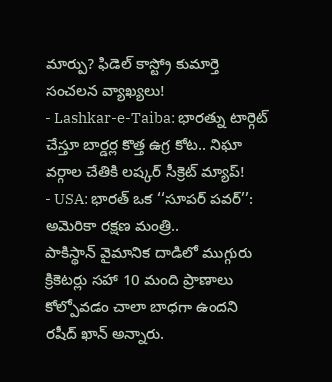మార్పు? ఫిడెల్ కాస్ట్రో కుమార్తె సంచలన వ్యాఖ్యలు!
- Lashkar-e-Taiba: భారత్ను టార్గెట్ చేస్తూ బార్డర్ల కొత్త ఉగ్ర కోట.. నిఘా వర్గాల చేతికి లష్కర్ సీక్రెట్ మ్యాప్!
- USA: భారత్ ఒక ‘‘సూపర్ పవర్’’: అమెరికా రక్షణ మంత్రి..
పాకిస్థాన్ వైమానిక దాడిలో ముగ్గురు క్రికెటర్లు సహా 10 మంది ప్రాణాలు కోల్పోవడం చాలా బాధగా ఉందని రషీద్ ఖాన్ అన్నారు.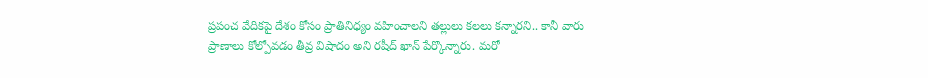ప్రపంచ వేదికపై దేశం కోసం ప్రాతినిధ్యం వహించాలని తల్లులు కలలు కన్నారని.. కానీ వారు ప్రాణాలు కోల్పోవడం తీవ్ర విషాదం అని రషీద్ ఖాన్ పేర్కొన్నారు. మరో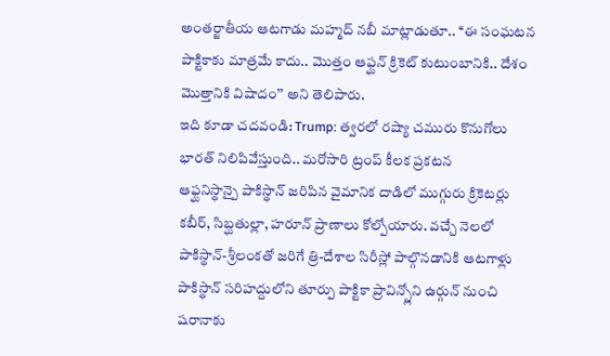అంతర్జాతీయ ఆటగాడు మహ్మద్ నబీ మాట్లాడుతూ.. ‘‘ఈ సంఘటన పాక్టికాకు మాత్రమే కాదు.. మొత్తం ఆఫ్ఘన్ క్రికెట్ కుటుంబానికి.. దేశం మొత్తానికి విషాదం’’ అని తెలిపారు.
ఇది కూడా చదవండి: Trump: త్వరలో రష్యా చమురు కొనుగోలు భారత్ నిలిపివేస్తుంది.. మరోసారి ట్రంప్ కీలక ప్రకటన
ఆఫ్ఘనిస్థాన్పై పాకిస్థాన్ జరిపిన వైమానిక దాడిలో ముగ్గురు క్రికెటర్లు కబీర్, సిబ్ఘతుల్లా, హరూన్ ప్రాణాలు కోల్పోయారు. వచ్చే నెలలో పాకిస్థాన్-శ్రీలంకతో జరిగే త్రి-దేశాల సిరీస్లో పాల్గొనడానికి ఆటగాళ్లు పాకిస్థాన్ సరిహద్దులోని తూర్పు పాక్టికా ప్రావిన్స్లోని ఉర్గున్ నుంచి షరానాకు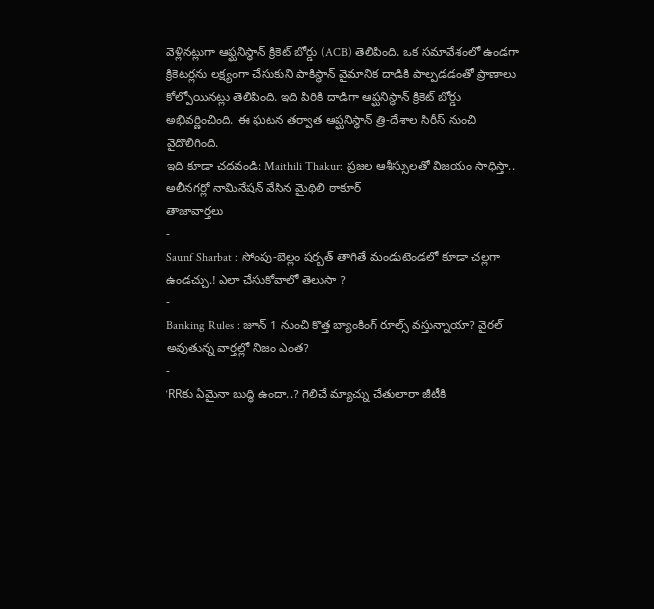వెళ్లినట్లుగా ఆఫ్ఘనిస్థాన్ క్రికెట్ బోర్డు (ACB) తెలిపింది. ఒక సమావేశంలో ఉండగా క్రికెటర్లను లక్ష్యంగా చేసుకుని పాకిస్థాన్ వైమానిక దాడికి పాల్పడడంతో ప్రాణాలు కోల్పోయినట్లు తెలిపింది. ఇది పిరికి దాడిగా ఆప్ఘనిస్థాన్ క్రికెట్ బోర్డు అభివర్ణించింది. ఈ ఘటన తర్వాత ఆప్ఘనిస్థాన్ త్రి-దేశాల సిరీస్ నుంచి వైదొలిగింది.
ఇది కూడా చదవండి: Maithili Thakur: ప్రజల ఆశీస్సులతో విజయం సాధిస్తా.. అలీనగర్లో నామినేషన్ వేసిన మైథిలి ఠాకూర్
తాజావార్తలు
-
Saunf Sharbat : సోంపు-బెల్లం షర్బత్ తాగితే మండుటెండలో కూడా చల్లగా ఉండచ్చు.! ఎలా చేసుకోవాలో తెలుసా ?
-
Banking Rules : జూన్ 1 నుంచి కొత్త బ్యాంకింగ్ రూల్స్ వస్తున్నాయా? వైరల్ అవుతున్న వార్తల్లో నిజం ఎంత?
-
‘RRకు ఏమైనా బుద్ధి ఉందా..? గెలిచే మ్యాచ్ను చేతులారా జీటీకి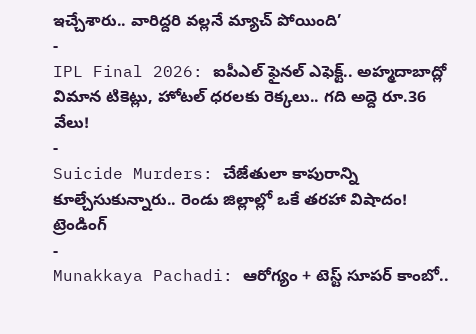ఇచ్చేశారు.. వారిద్దరి వల్లనే మ్యాచ్ పోయింది’
-
IPL Final 2026: ఐపీఎల్ ఫైనల్ ఎఫెక్ట్.. అహ్మదాబాద్లో విమాన టికెట్లు, హోటల్ ధరలకు రెక్కలు.. గది అద్దె రూ.36 వేలు!
-
Suicide Murders: చేజేతులా కాపురాన్ని కూల్చేసుకున్నారు.. రెండు జిల్లాల్లో ఒకే తరహా విషాదం!
ట్రెండింగ్
-
Munakkaya Pachadi: ఆరోగ్యం + టెస్ట్ సూపర్ కాంబో..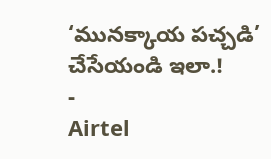‘మునక్కాయ పచ్చడి’ చేసేయండి ఇలా.!
-
Airtel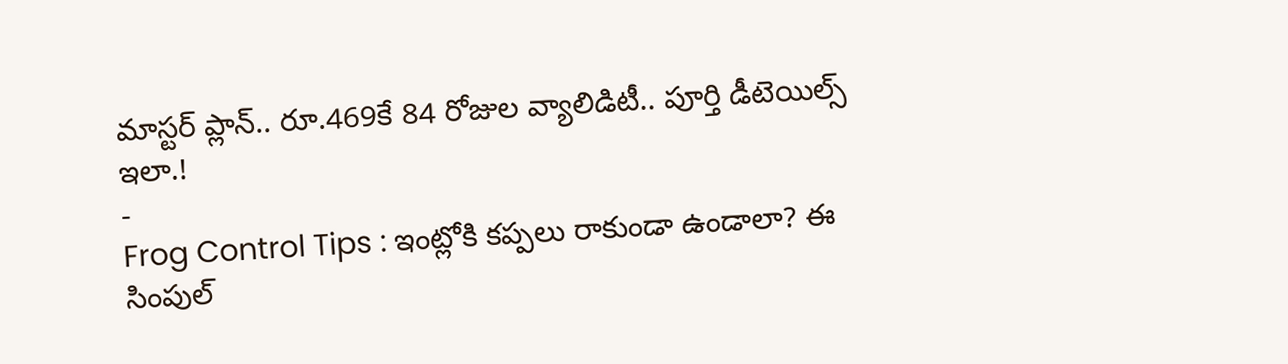మాస్టర్ ప్లాన్.. రూ.469కే 84 రోజుల వ్యాలిడిటీ.. పూర్తి డీటెయిల్స్ ఇలా.!
-
Frog Control Tips : ఇంట్లోకి కప్పలు రాకుండా ఉండాలా? ఈ సింపుల్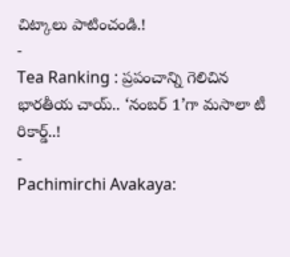చిట్కాలు పాటించండి.!
-
Tea Ranking : ప్రపంచాన్ని గెలిచిన భారతీయ చాయ్.. ‘నంబర్ 1’గా మసాలా టీ రికార్డ్..!
-
Pachimirchi Avakaya: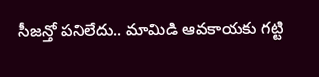సీజన్తో పనిలేదు.. మామిడి ఆవకాయకు గట్టి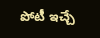పోటీ ఇచ్చే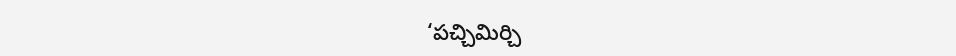‘పచ్చిమిర్చి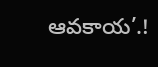ఆవకాయ’.!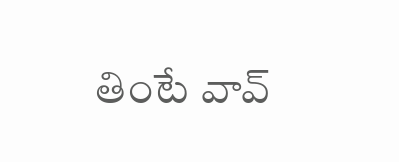తింటే వావ్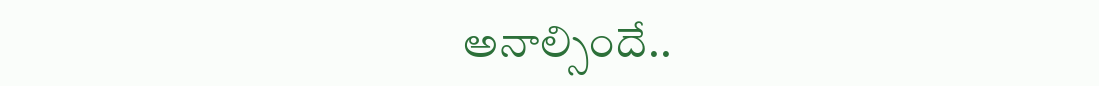అనాల్సిందే..